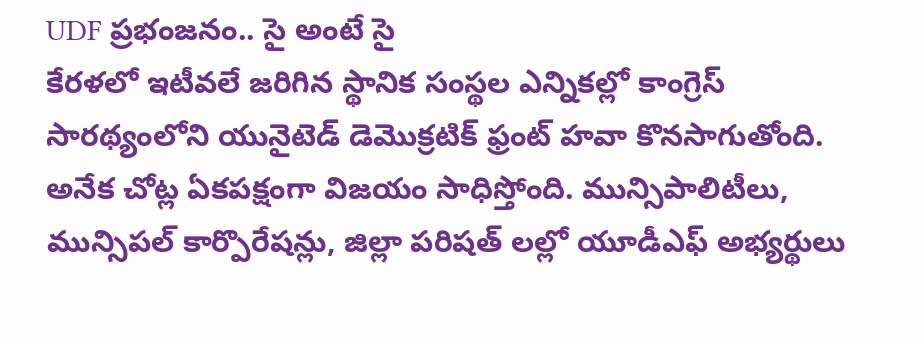UDF ప్రభంజనం.. సై అంటే సై
కేరళలో ఇటీవలే జరిగిన స్థానిక సంస్థల ఎన్నికల్లో కాంగ్రెస్ సారథ్యంలోని యునైటెడ్ డెమొక్రటిక్ ఫ్రంట్ హవా కొనసాగుతోంది. అనేక చోట్ల ఏకపక్షంగా విజయం సాధిస్తోంది. మున్సిపాలిటీలు, మున్సిపల్ కార్పొరేషన్లు, జిల్లా పరిషత్ లల్లో యూడీఎఫ్ అభ్యర్థులు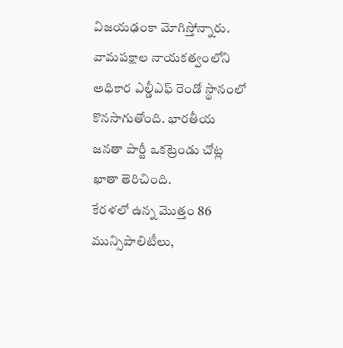విజయఢంకా మోగిస్తోన్నారు. వామపక్షాల నాయకత్వంలోని అధికార ఎల్డీఎఫ్ రెండో స్థానంలో కొనసాగుతోంది. భారతీయ జనతా పార్టీ ఒకట్రెండు చోట్ల ఖాతా తెరిచింది.
కేరళలో ఉన్న మొత్తం 86 మున్సిపాలిటీలు,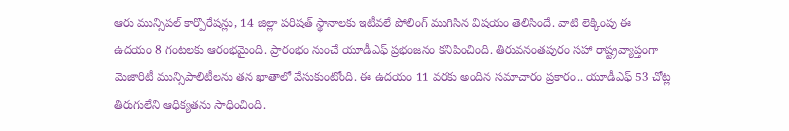ఆరు మున్సిపల్ కార్పొరేషన్లు, 14 జిల్లా పరిషత్ స్థానాలకు ఇటీవలే పోలింగ్ ముగిసిన విషయం తెలిసిందే. వాటి లెక్కింపు ఈ ఉదయం 8 గంటలకు ఆరంభమైంది. ప్రారంభం నుంచే యూడీఎఫ్ ప్రభంజనం కనిపించింది. తిరువనంతపురం సహా రాష్ట్రవ్యాప్తంగా మెజారిటీ మున్సిపాలిటీలను తన ఖాతాలో వేసుకుంటోంది. ఈ ఉదయం 11 వరకు అందిన సమాచారం ప్రకారం.. యూడీఎఫ్ 53 చోట్ల తిరుగులేని ఆధిక్యతను సాధించింది.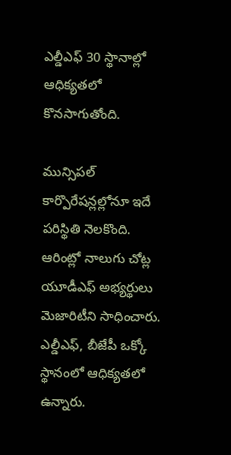ఎల్డీఎఫ్ 30 స్థానాల్లో ఆధిక్యతలో కొనసాగుతోంది.

మున్సిపల్ కార్పొరేషన్లల్లోనూ ఇదే పరిస్థితి నెలకొంది. ఆరింట్లో నాలుగు చోట్ల యూడీఎఫ్ అభ్యర్థులు మెజారిటీని సాధించారు. ఎల్డీఎఫ్, బీజేపీ ఒక్కో స్థానంలో ఆధిక్యతలో ఉన్నారు.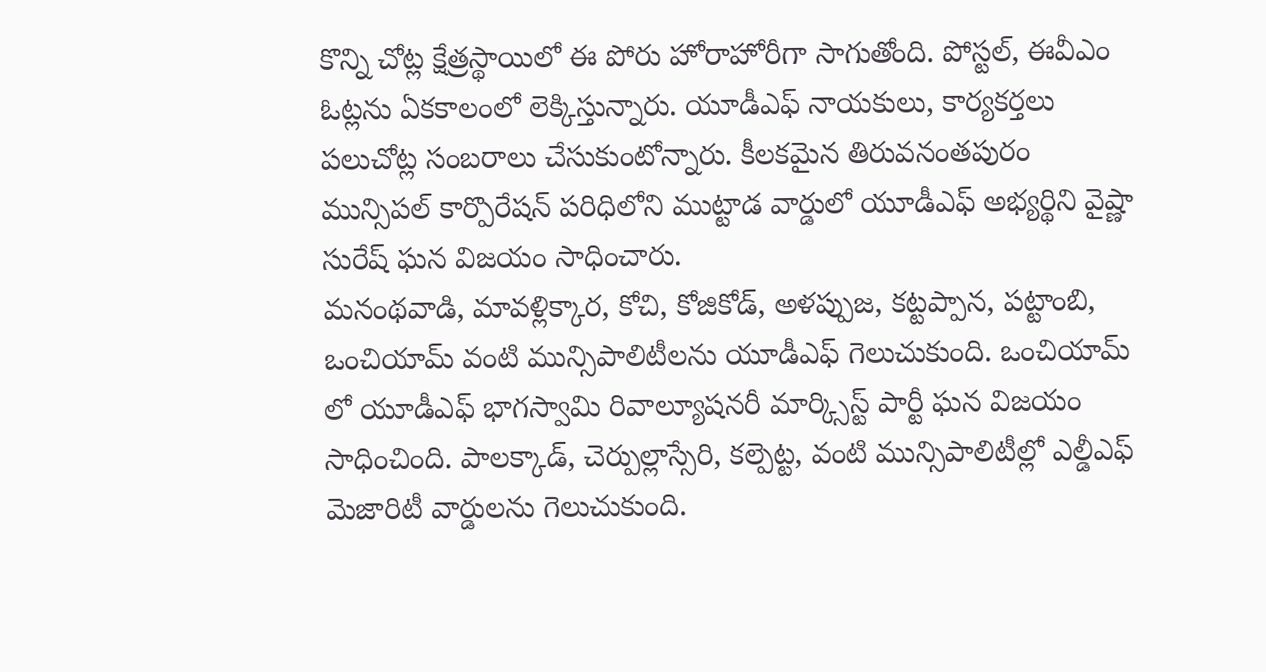కొన్ని చోట్ల క్షేత్రస్థాయిలో ఈ పోరు హోరాహోరీగా సాగుతోంది. పోస్టల్, ఈవీఎం ఓట్లను ఏకకాలంలో లెక్కిస్తున్నారు. యూడీఎఫ్ నాయకులు, కార్యకర్తలు పలుచోట్ల సంబరాలు చేసుకుంటోన్నారు. కీలకమైన తిరువనంతపురం మున్సిపల్ కార్పొరేషన్ పరిధిలోని ముట్టాడ వార్డులో యూడీఎఫ్ అభ్యర్థిని వైష్ణా సురేష్ ఘన విజయం సాధించారు.
మనంథవాడి, మావళ్లిక్కార, కోచి, కోజికోడ్, అళప్పుజ, కట్టప్పాన, పట్టాంబి, ఒంచియామ్ వంటి మున్సిపాలిటీలను యూడీఎఫ్ గెలుచుకుంది. ఒంచియామ్ లో యూడీఎఫ్ భాగస్వామి రివాల్యూషనరీ మార్క్సిస్ట్ పార్టీ ఘన విజయం సాధించింది. పాలక్కాడ్, చెర్పుల్లాస్సేరి, కల్పెట్ట, వంటి మున్సిపాలిటీల్లో ఎల్డీఎఫ్ మెజారిటీ వార్డులను గెలుచుకుంది.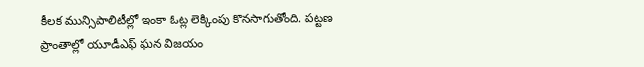కీలక మున్సిపాలిటీల్లో ఇంకా ఓట్ల లెక్కింపు కొనసాగుతోంది. పట్టణ ప్రాంతాల్లో యూడీఎఫ్ ఘన విజయం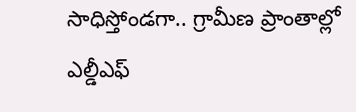సాధిస్తోండగా.. గ్రామీణ ప్రాంతాల్లో ఎల్డీఎఫ్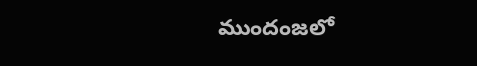ముందంజలో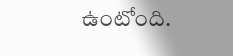ఉంటోంది.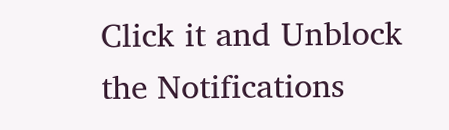Click it and Unblock the Notifications